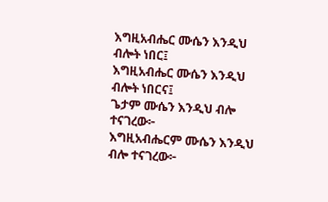እግዚአብሔር ሙሴን እንዲህ ብሎት ነበር፤
እግዚአብሔር ሙሴን እንዲህ ብሎት ነበርና፤
ጌታም ሙሴን እንዲህ ብሎ ተናገረው፦
እግዚአብሔርም ሙሴን እንዲህ ብሎ ተናገረው፦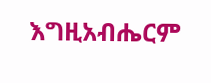እግዚአብሔርም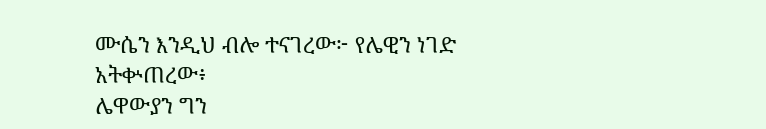ሙሴን እንዲህ ብሎ ተናገረው፦ የሌዊን ነገድ አትቍጠረው፥
ሌዋውያን ግን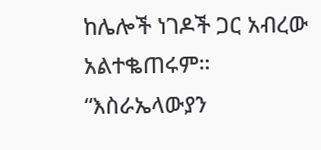ከሌሎች ነገዶች ጋር አብረው አልተቈጠሩም።
“እስራኤላውያን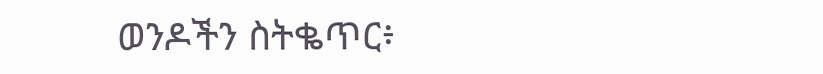ወንዶችን ስትቈጥር፥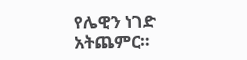የሌዊን ነገድ አትጨምር።